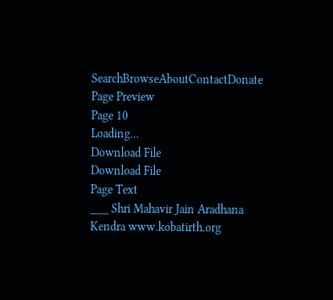SearchBrowseAboutContactDonate
Page Preview
Page 10
Loading...
Download File
Download File
Page Text
___ Shri Mahavir Jain Aradhana Kendra www.kobatirth.org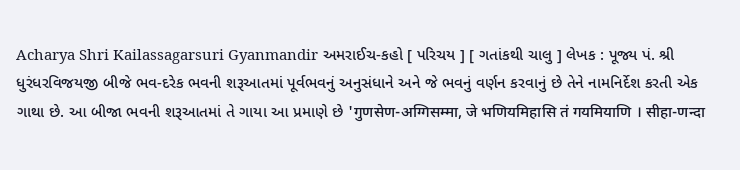Acharya Shri Kailassagarsuri Gyanmandir અમરાઈચ-કહો [ પરિચય ] [ ગતાંકથી ચાલુ ] લેખક : પૂજ્ય પં. શ્રી ધુરંધરવિજયજી બીજે ભવ-દરેક ભવની શરૂઆતમાં પૂર્વભવનું અનુસંધાને અને જે ભવનું વર્ણન કરવાનું છે તેને નામનિર્દેશ કરતી એક ગાથા છે. આ બીજા ભવની શરૂઆતમાં તે ગાયા આ પ્રમાણે છે 'गुणसेण-अग्गिसम्मा, जे भणियमिहासि तं गयमियाणि । सीहा-णन्दा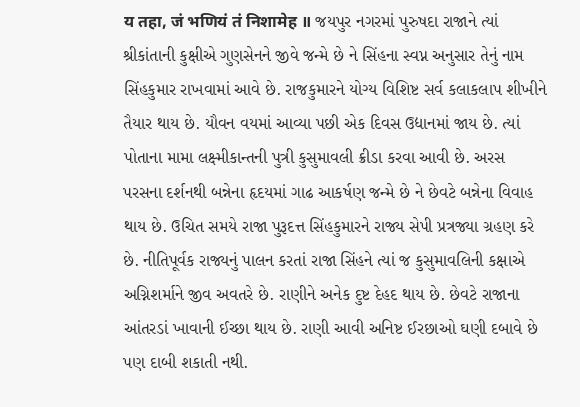य तहा, जं भणियं तं निशामेह ॥ જયપુર નગરમાં પુરુષદા રાજાને ત્યાં શ્રીકાંતાની કુક્ષીએ ગુણસેનને જીવે જન્મે છે ને સિંહના સ્વપ્ન અનુસાર તેનું નામ સિંહકુમાર રાખવામાં આવે છે. રાજકુમારને યોગ્ય વિશિષ્ટ સર્વ કલાકલાપ શીખીને તૈયાર થાય છે. યૌવન વયમાં આવ્યા પછી એક દિવસ ઉદ્યાનમાં જાય છે. ત્યાં પોતાના મામા લક્ષ્મીકાન્તની પુત્રી કુસુમાવલી ક્રીડા કરવા આવી છે. અરસ પરસના દર્શનથી બન્નેના હૃદયમાં ગાઢ આકર્ષણ જન્મે છે ને છેવટે બન્નેના વિવાહ થાય છે. ઉચિત સમયે રાજા પુરૂદત્ત સિંહકુમારને રાજ્ય સેપી પ્રત્રજ્યા ગ્રહણ કરે છે. નીતિપૂર્વક રાજ્યનું પાલન કરતાં રાજા સિંહને ત્યાં જ કુસુમાવલિની કક્ષાએ અગ્નિશર્માને જીવ અવતરે છે. રાણીને અનેક દુષ્ટ દેહદ થાય છે. છેવટે રાજાના આંતરડાં ખાવાની ઈચ્છા થાય છે. રાણી આવી અનિષ્ટ ઈરછાઓ ઘણી દબાવે છે પણ દાબી શકાતી નથી.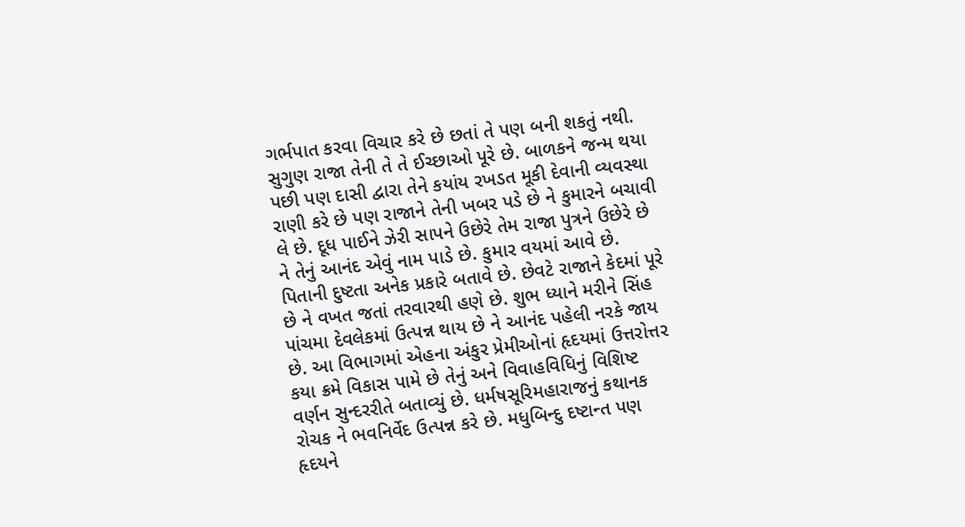ગર્ભપાત કરવા વિચાર કરે છે છતાં તે પણ બની શકતું નથી. સુગુણ રાજા તેની તે તે ઈચ્છાઓ પૂરે છે. બાળકને જન્મ થયા પછી પણ દાસી દ્વારા તેને કયાંય રખડત મૂકી દેવાની વ્યવસ્થા રાણી કરે છે પણ રાજાને તેની ખબર પડે છે ને કુમારને બચાવી લે છે. દૂધ પાઈને ઝેરી સાપને ઉછેરે તેમ રાજા પુત્રને ઉછેરે છે ને તેનું આનંદ એવું નામ પાડે છે. કુમાર વયમાં આવે છે. પિતાની દુષ્ટતા અનેક પ્રકારે બતાવે છે. છેવટે રાજાને કેદમાં પૂરે છે ને વખત જતાં તરવારથી હણે છે. શુભ ધ્યાને મરીને સિંહ પાંચમા દેવલેકમાં ઉત્પન્ન થાય છે ને આનંદ પહેલી નરકે જાય છે. આ વિભાગમાં એહના અંકુર પ્રેમીઓનાં હૃદયમાં ઉત્તરોત્તર કયા ક્રમે વિકાસ પામે છે તેનું અને વિવાહવિધિનું વિશિષ્ટ વર્ણન સુન્દરરીતે બતાવ્યું છે. ધર્મષસૂરિમહારાજનું કથાનક રોચક ને ભવનિર્વેદ ઉત્પન્ન કરે છે. મધુબિન્દુ દષ્ટાન્ત પણ હૃદયને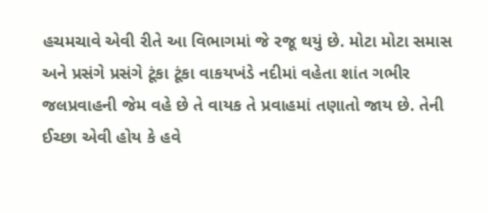હચમચાવે એવી રીતે આ વિભાગમાં જે રજૂ થયું છે. મોટા મોટા સમાસ અને પ્રસંગે પ્રસંગે ટૂંકા ટૂંકા વાકયખંડે નદીમાં વહેતા શાંત ગભીર જલપ્રવાહની જેમ વહે છે તે વાયક તે પ્રવાહમાં તણાતો જાય છે. તેની ઈચ્છા એવી હોય કે હવે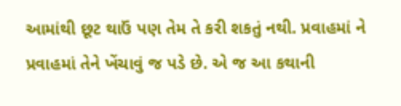આમાંથી છૂટ થાઉં પણ તેમ તે કરી શકતું નથી. પ્રવાહમાં ને પ્રવાહમાં તેને ખેંચાવું જ પડે છે. એ જ આ કથાની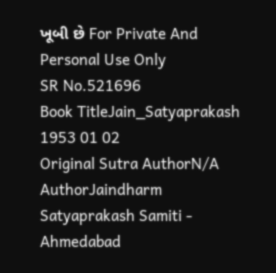ખૂબી છે For Private And Personal Use Only
SR No.521696
Book TitleJain_Satyaprakash 1953 01 02
Original Sutra AuthorN/A
AuthorJaindharm Satyaprakash Samiti - Ahmedabad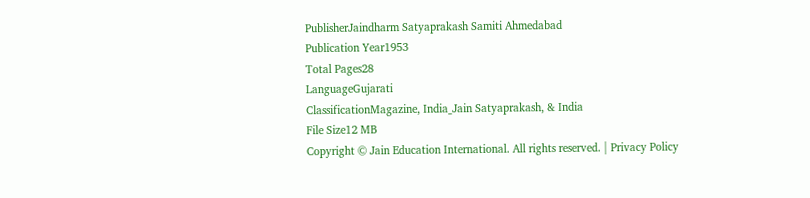PublisherJaindharm Satyaprakash Samiti Ahmedabad
Publication Year1953
Total Pages28
LanguageGujarati
ClassificationMagazine, India_Jain Satyaprakash, & India
File Size12 MB
Copyright © Jain Education International. All rights reserved. | Privacy Policy